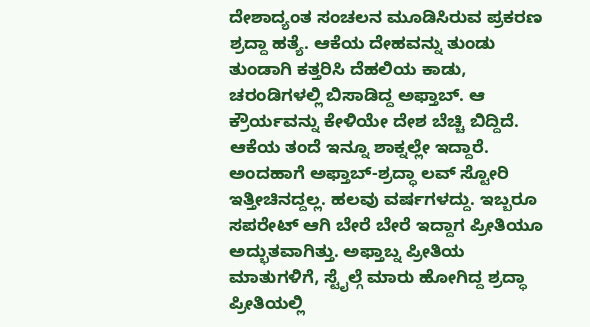ದೇಶಾದ್ಯಂತ ಸಂಚಲನ ಮೂಡಿಸಿರುವ ಪ್ರಕರಣ ಶ್ರದ್ದಾ ಹತ್ಯೆ. ಆಕೆಯ ದೇಹವನ್ನು ತುಂಡು ತುಂಡಾಗಿ ಕತ್ತರಿಸಿ ದೆಹಲಿಯ ಕಾಡು, ಚರಂಡಿಗಳಲ್ಲಿ ಬಿಸಾಡಿದ್ದ ಅಫ್ತಾಬ್. ಆ ಕ್ರೌರ್ಯವನ್ನು ಕೇಳಿಯೇ ದೇಶ ಬೆಚ್ಚಿ ಬಿದ್ದಿದೆ. ಆಕೆಯ ತಂದೆ ಇನ್ನೂ ಶಾಕ್ನಲ್ಲೇ ಇದ್ದಾರೆ. ಅಂದಹಾಗೆ ಅಫ್ತಾಬ್-ಶ್ರದ್ಧಾ ಲವ್ ಸ್ಟೋರಿ ಇತ್ತೀಚಿನದ್ದಲ್ಲ. ಹಲವು ವರ್ಷಗಳದ್ದು. ಇಬ್ಬರೂ ಸಪರೇಟ್ ಆಗಿ ಬೇರೆ ಬೇರೆ ಇದ್ದಾಗ ಪ್ರೀತಿಯೂ ಅದ್ಭುತವಾಗಿತ್ತು. ಅಫ್ತಾಬ್ನ ಪ್ರೀತಿಯ ಮಾತುಗಳಿಗೆ, ಸ್ಟೈಲ್ಗೆ ಮಾರು ಹೋಗಿದ್ದ ಶ್ರದ್ಧಾ ಪ್ರೀತಿಯಲ್ಲಿ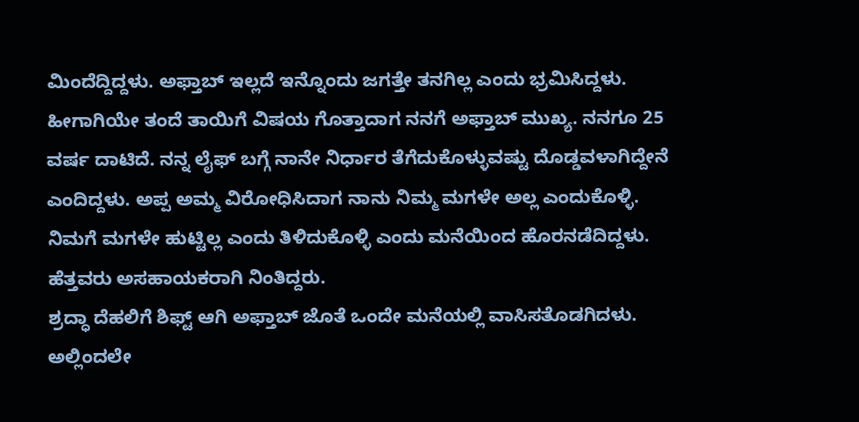ಮಿಂದೆದ್ದಿದ್ದಳು. ಅಫ್ತಾಬ್ ಇಲ್ಲದೆ ಇನ್ನೊಂದು ಜಗತ್ತೇ ತನಗಿಲ್ಲ ಎಂದು ಭ್ರಮಿಸಿದ್ದಳು. ಹೀಗಾಗಿಯೇ ತಂದೆ ತಾಯಿಗೆ ವಿಷಯ ಗೊತ್ತಾದಾಗ ನನಗೆ ಅಫ್ತಾಬ್ ಮುಖ್ಯ. ನನಗೂ 25 ವರ್ಷ ದಾಟಿದೆ. ನನ್ನ ಲೈಫ್ ಬಗ್ಗೆ ನಾನೇ ನಿರ್ಧಾರ ತೆಗೆದುಕೊಳ್ಳುವಷ್ಟು ದೊಡ್ಡವಳಾಗಿದ್ದೇನೆ ಎಂದಿದ್ದಳು. ಅಪ್ಪ ಅಮ್ಮ ವಿರೋಧಿಸಿದಾಗ ನಾನು ನಿಮ್ಮ ಮಗಳೇ ಅಲ್ಲ ಎಂದುಕೊಳ್ಳಿ. ನಿಮಗೆ ಮಗಳೇ ಹುಟ್ಟಿಲ್ಲ ಎಂದು ತಿಳಿದುಕೊಳ್ಳಿ ಎಂದು ಮನೆಯಿಂದ ಹೊರನಡೆದಿದ್ದಳು. ಹೆತ್ತವರು ಅಸಹಾಯಕರಾಗಿ ನಿಂತಿದ್ದರು.
ಶ್ರದ್ಧಾ ದೆಹಲಿಗೆ ಶಿಫ್ಟ್ ಆಗಿ ಅಫ್ತಾಬ್ ಜೊತೆ ಒಂದೇ ಮನೆಯಲ್ಲಿ ವಾಸಿಸತೊಡಗಿದಳು. ಅಲ್ಲಿಂದಲೇ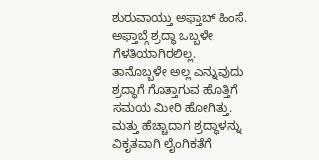ಶುರುವಾಯ್ತು ಅಫ್ತಾಬ್ ಹಿಂಸೆ. ಅಫ್ತಾಬ್ಗೆ ಶ್ರದ್ಧಾ ಒಬ್ಬಳೇ ಗೆಳತಿಯಾಗಿರಲಿಲ್ಲ. ತಾನೊಬ್ಬಳೇ ಅಲ್ಲ ಎನ್ನುವುದು ಶ್ರದ್ಧಾಗೆ ಗೊತ್ತಾಗುವ ಹೊತ್ತಿಗೆ ಸಮಯ ಮೀರಿ ಹೋಗಿತ್ತು. ಮತ್ತು ಹೆಚ್ಚಾದಾಗ ಶ್ರದ್ಧಾಳನ್ನು ವಿಕೃತವಾಗಿ ಲೈಂಗಿಕತೆಗೆ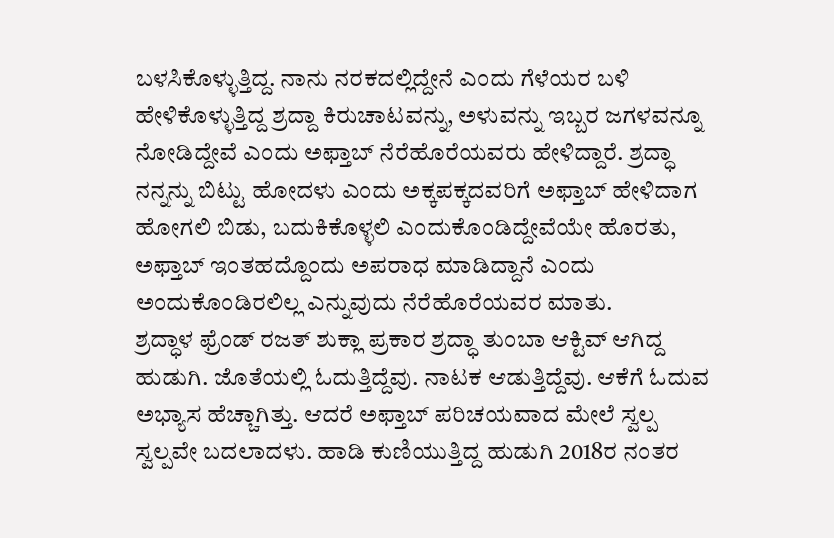ಬಳಸಿಕೊಳ್ಳುತ್ತಿದ್ದ. ನಾನು ನರಕದಲ್ಲಿದ್ದೇನೆ ಎಂದು ಗೆಳೆಯರ ಬಳಿ ಹೇಳಿಕೊಳ್ಳುತ್ತಿದ್ದ ಶ್ರದ್ದಾ ಕಿರುಚಾಟವನ್ನು, ಅಳುವನ್ನು ಇಬ್ಬರ ಜಗಳವನ್ನೂ ನೋಡಿದ್ದೇವೆ ಎಂದು ಅಫ್ತಾಬ್ ನೆರೆಹೊರೆಯವರು ಹೇಳಿದ್ದಾರೆ. ಶ್ರದ್ಧಾ ನನ್ನನ್ನು ಬಿಟ್ಟು ಹೋದಳು ಎಂದು ಅಕ್ಕಪಕ್ಕದವರಿಗೆ ಅಫ್ತಾಬ್ ಹೇಳಿದಾಗ ಹೋಗಲಿ ಬಿಡು, ಬದುಕಿಕೊಳ್ಳಲಿ ಎಂದುಕೊಂಡಿದ್ದೇವೆಯೇ ಹೊರತು, ಅಫ್ತಾಬ್ ಇಂತಹದ್ದೊಂದು ಅಪರಾಧ ಮಾಡಿದ್ದಾನೆ ಎಂದು ಅಂದುಕೊಂಡಿರಲಿಲ್ಲ ಎನ್ನುವುದು ನೆರೆಹೊರೆಯವರ ಮಾತು.
ಶ್ರದ್ಧಾಳ ಫ್ರೆಂಡ್ ರಜತ್ ಶುಕ್ಲಾ ಪ್ರಕಾರ ಶ್ರದ್ಧಾ ತುಂಬಾ ಆಕ್ಟಿವ್ ಆಗಿದ್ದ ಹುಡುಗಿ. ಜೊತೆಯಲ್ಲಿ ಓದುತ್ತಿದ್ದೆವು. ನಾಟಕ ಆಡುತ್ತಿದ್ದೆವು. ಆಕೆಗೆ ಓದುವ ಅಭ್ಯಾಸ ಹೆಚ್ಚಾಗಿತ್ತು. ಆದರೆ ಅಫ್ತಾಬ್ ಪರಿಚಯವಾದ ಮೇಲೆ ಸ್ವಲ್ಪ ಸ್ವಲ್ಪವೇ ಬದಲಾದಳು. ಹಾಡಿ ಕುಣಿಯುತ್ತಿದ್ದ ಹುಡುಗಿ 2018ರ ನಂತರ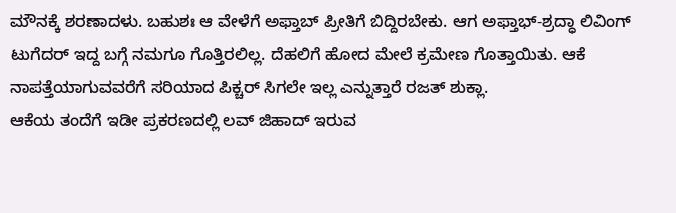ಮೌನಕ್ಕೆ ಶರಣಾದಳು. ಬಹುಶಃ ಆ ವೇಳೆಗೆ ಅಫ್ತಾಬ್ ಪ್ರೀತಿಗೆ ಬಿದ್ದಿರಬೇಕು. ಆಗ ಅಫ್ತಾಭ್-ಶ್ರದ್ಧಾ ಲಿವಿಂಗ್ ಟುಗೆದರ್ ಇದ್ದ ಬಗ್ಗೆ ನಮಗೂ ಗೊತ್ತಿರಲಿಲ್ಲ. ದೆಹಲಿಗೆ ಹೋದ ಮೇಲೆ ಕ್ರಮೇಣ ಗೊತ್ತಾಯಿತು. ಆಕೆ ನಾಪತ್ತೆಯಾಗುವವರೆಗೆ ಸರಿಯಾದ ಪಿಕ್ಚರ್ ಸಿಗಲೇ ಇಲ್ಲ ಎನ್ನುತ್ತಾರೆ ರಜತ್ ಶುಕ್ಲಾ.
ಆಕೆಯ ತಂದೆಗೆ ಇಡೀ ಪ್ರಕರಣದಲ್ಲಿ ಲವ್ ಜಿಹಾದ್ ಇರುವ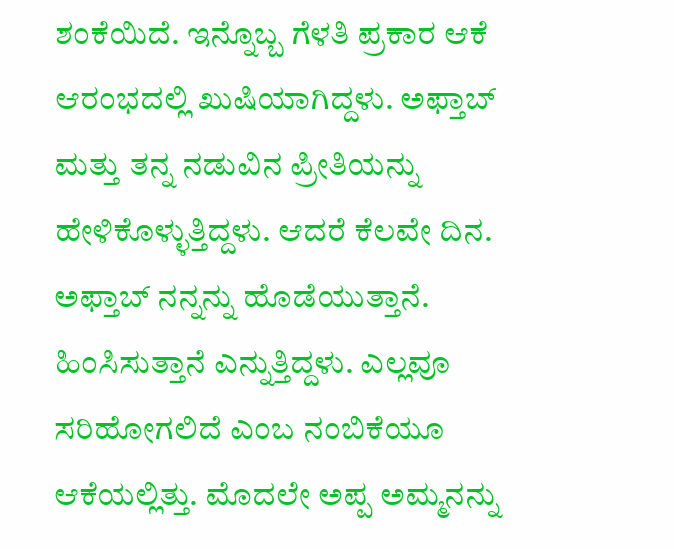ಶಂಕೆಯಿದೆ. ಇನ್ನೊಬ್ಬ ಗೆಳತಿ ಪ್ರಕಾರ ಆಕೆ ಆರಂಭದಲ್ಲಿ ಖುಷಿಯಾಗಿದ್ದಳು. ಅಫ್ತಾಬ್ ಮತ್ತು ತನ್ನ ನಡುವಿನ ಪ್ರೀತಿಯನ್ನು ಹೇಳಿಕೊಳ್ಳುತ್ತಿದ್ದಳು. ಆದರೆ ಕೆಲವೇ ದಿನ. ಅಫ್ತಾಬ್ ನನ್ನನ್ನು ಹೊಡೆಯುತ್ತಾನೆ. ಹಿಂಸಿಸುತ್ತಾನೆ ಎನ್ನುತ್ತಿದ್ದಳು. ಎಲ್ಲವೂ ಸರಿಹೋಗಲಿದೆ ಎಂಬ ನಂಬಿಕೆಯೂ ಆಕೆಯಲ್ಲಿತ್ತು. ಮೊದಲೇ ಅಪ್ಪ ಅಮ್ಮನನ್ನು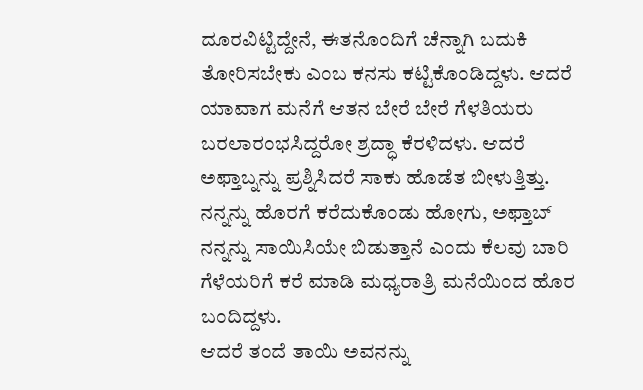ದೂರವಿಟ್ಟಿದ್ದೇನೆ, ಈತನೊಂದಿಗೆ ಚೆನ್ನಾಗಿ ಬದುಕಿ ತೋರಿಸಬೇಕು ಎಂಬ ಕನಸು ಕಟ್ಟಿಕೊಂಡಿದ್ದಳು. ಆದರೆ ಯಾವಾಗ ಮನೆಗೆ ಆತನ ಬೇರೆ ಬೇರೆ ಗೆಳತಿಯರು ಬರಲಾರಂಭಸಿದ್ದರೋ ಶ್ರದ್ಧಾ ಕೆರಳಿದಳು. ಆದರೆ ಅಫ್ತಾಬ್ನನ್ನು ಪ್ರಶ್ನಿಸಿದರೆ ಸಾಕು ಹೊಡೆತ ಬೀಳುತ್ತಿತ್ತು. ನನ್ನನ್ನು ಹೊರಗೆ ಕರೆದುಕೊಂಡು ಹೋಗು, ಅಫ್ತಾಬ್ ನನ್ನನ್ನು ಸಾಯಿಸಿಯೇ ಬಿಡುತ್ತಾನೆ ಎಂದು ಕೆಲವು ಬಾರಿ ಗೆಳೆಯರಿಗೆ ಕರೆ ಮಾಡಿ ಮಧ್ಯರಾತ್ರಿ ಮನೆಯಿಂದ ಹೊರ ಬಂದಿದ್ದಳು.
ಆದರೆ ತಂದೆ ತಾಯಿ ಅವನನ್ನು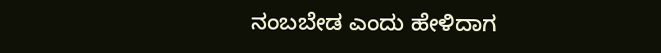ನಂಬಬೇಡ ಎಂದು ಹೇಳಿದಾಗ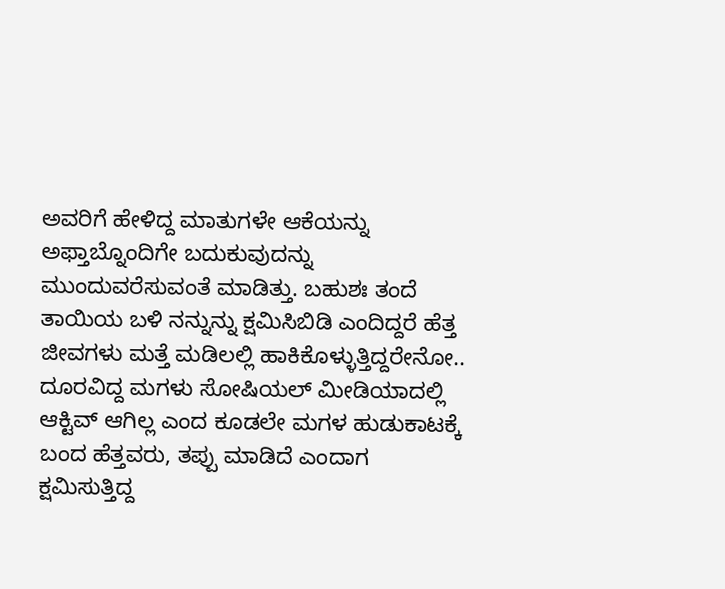ಅವರಿಗೆ ಹೇಳಿದ್ದ ಮಾತುಗಳೇ ಆಕೆಯನ್ನು ಅಫ್ತಾಬ್ನೊಂದಿಗೇ ಬದುಕುವುದನ್ನು ಮುಂದುವರೆಸುವಂತೆ ಮಾಡಿತ್ತು. ಬಹುಶಃ ತಂದೆ ತಾಯಿಯ ಬಳಿ ನನ್ನುನ್ನು ಕ್ಷಮಿಸಿಬಿಡಿ ಎಂದಿದ್ದರೆ ಹೆತ್ತ ಜೀವಗಳು ಮತ್ತೆ ಮಡಿಲಲ್ಲಿ ಹಾಕಿಕೊಳ್ಳುತ್ತಿದ್ದರೇನೋ.. ದೂರವಿದ್ದ ಮಗಳು ಸೋಷಿಯಲ್ ಮೀಡಿಯಾದಲ್ಲಿ ಆಕ್ಟಿವ್ ಆಗಿಲ್ಲ ಎಂದ ಕೂಡಲೇ ಮಗಳ ಹುಡುಕಾಟಕ್ಕೆ ಬಂದ ಹೆತ್ತವರು, ತಪ್ಪು ಮಾಡಿದೆ ಎಂದಾಗ ಕ್ಷಮಿಸುತ್ತಿದ್ದ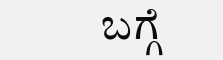ಬಗ್ಗೆ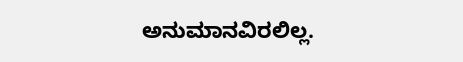ಅನುಮಾನವಿರಲಿಲ್ಲ.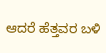ಆದರೆ ಹೆತ್ತವರ ಬಳಿ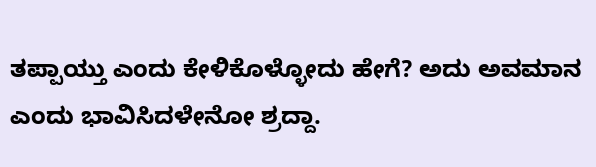ತಪ್ಪಾಯ್ತು ಎಂದು ಕೇಳಿಕೊಳ್ಳೋದು ಹೇಗೆ? ಅದು ಅವಮಾನ ಎಂದು ಭಾವಿಸಿದಳೇನೋ ಶ್ರದ್ದಾ.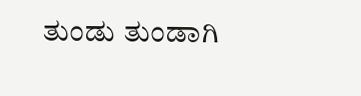ತುಂಡು ತುಂಡಾಗಿ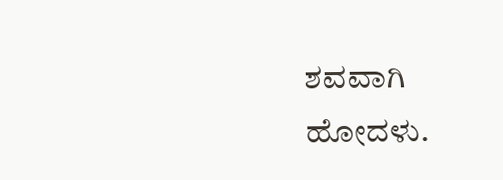ಶವವಾಗಿ ಹೋದಳು.